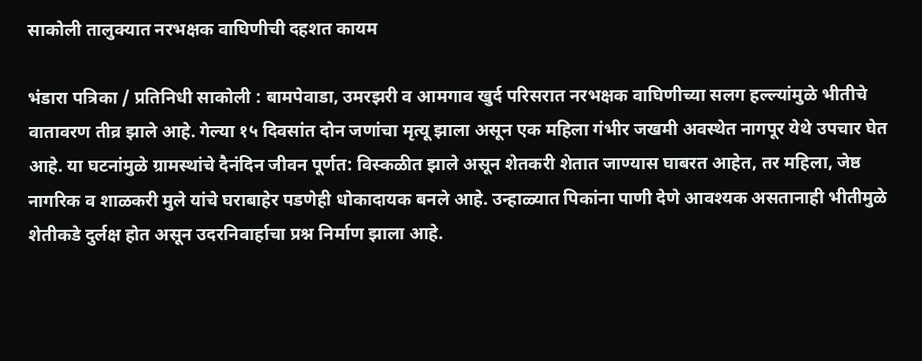साकोली तालुक्यात नरभक्षक वाघिणीची दहशत कायम

भंडारा पत्रिका / प्रतिनिधी साकोली : बामपेवाडा, उमरझरी व आमगाव खुर्द परिसरात नरभक्षक वाघिणीच्या सलग हल्ल्यांमुळे भीतीचे वातावरण तीव्र झाले आहे. गेल्या १५ दिवसांत दोन जणांचा मृत्यू झाला असून एक महिला गंभीर जखमी अवस्थेत नागपूर येथे उपचार घेत आहे. या घटनांमुळे ग्रामस्थांचे दैनंदिन जीवन पूर्णत: विस्कळीत झाले असून शेतकरी शेतात जाण्यास घाबरत आहेत, तर महिला, जेष्ठ नागरिक व शाळकरी मुले यांचे घराबाहेर पडणेही धोकादायक बनले आहे. उन्हाळ्यात पिकांना पाणी देणे आवश्यक असतानाही भीतीमुळे शेतीकडे दुर्लक्ष होत असून उदरनिवार्हाचा प्रश्न निर्माण झाला आहे.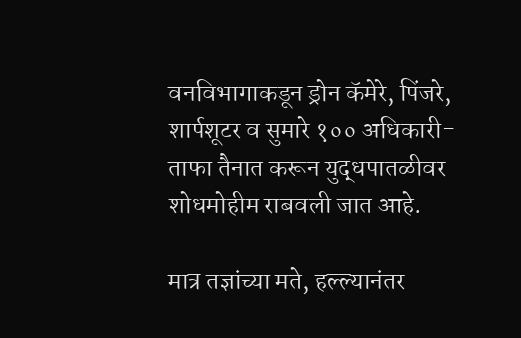वनविभागाकडून ड्रोन कॅमेरे, पिंजरे, शार्पशूटर व सुमारे १०० अधिकारी- ताफा तैनात करून युद्धपातळीवर शोधमोहीम राबवली जात आहे.

मात्र तज्ञांच्या मते, हल्ल्यानंतर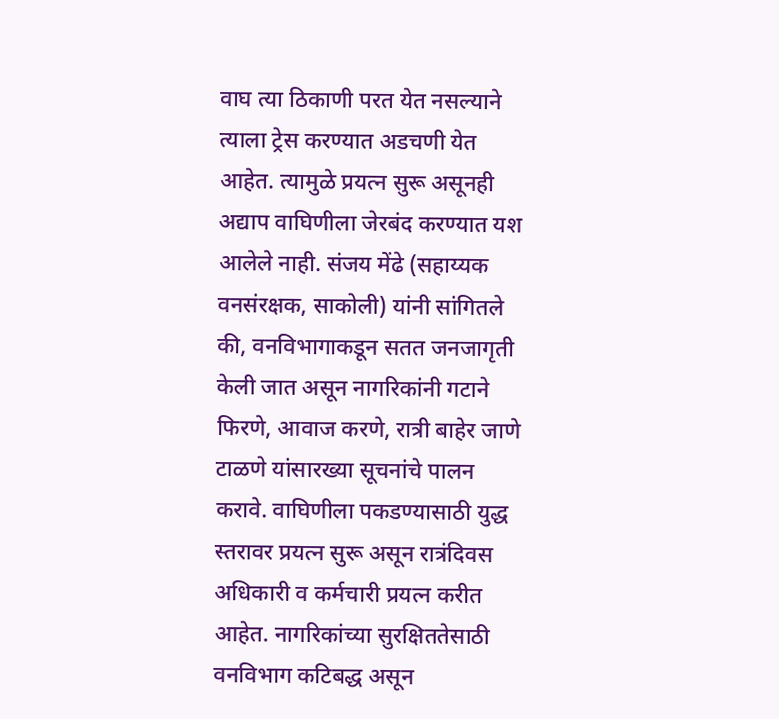वाघ त्या ठिकाणी परत येत नसल्याने त्याला ट्रेस करण्यात अडचणी येत आहेत. त्यामुळे प्रयत्न सुरू असूनही अद्याप वाघिणीला जेरबंद करण्यात यश आलेले नाही. संजय मेंढे (सहाय्यक वनसंरक्षक, साकोली) यांनी सांगितले की, वनविभागाकडून सतत जनजागृती केली जात असून नागरिकांनी गटाने फिरणे, आवाज करणे, रात्री बाहेर जाणे टाळणे यांसारख्या सूचनांचे पालन करावे. वाघिणीला पकडण्यासाठी युद्ध स्तरावर प्रयत्न सुरू असून रात्रंदिवस अधिकारी व कर्मचारी प्रयत्न करीत आहेत. नागरिकांच्या सुरक्षिततेसाठी वनविभाग कटिबद्ध असून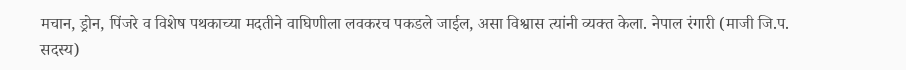मचान, ड्रोन, पिंजरे व विशेष पथकाच्या मदतीने वाघिणीला लवकरच पकडले जाईल, असा विश्वास त्यांनी व्यक्त केला. नेपाल रंगारी (माजी जि.प. सदस्य)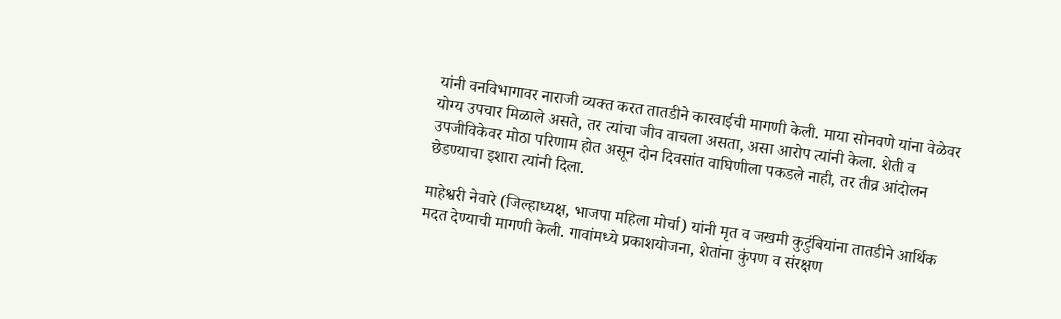यांनी वनविभागावर नाराजी व्यक्त करत तातडीने कारवाईची मागणी केली. माया सोनवणे यांना वेळेवर योग्य उपचार मिळाले असते, तर त्यांचा जीव वाचला असता, असा आरोप त्यांनी केला. शेती व उपजीविकेवर मोठा परिणाम होत असून दोन दिवसांत वाघिणीला पकडले नाही, तर तीव्र आंदोलन छेडण्याचा इशारा त्यांनी दिला.

माहेश्वरी नेवारे (जिल्हाध्यक्ष, भाजपा महिला मोर्चा) यांनी मृत व जखमी कुटुंबियांना तातडीने आर्थिक मदत देण्याची मागणी केली. गावांमध्ये प्रकाशयोजना, शेतांना कुंपण व संरक्षण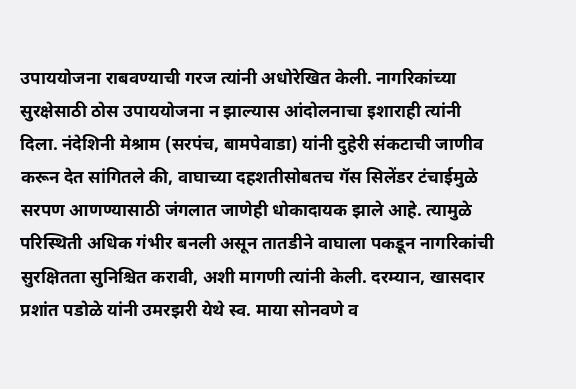उपाययोजना राबवण्याची गरज त्यांनी अधोरेखित केली. नागरिकांच्या सुरक्षेसाठी ठोस उपाययोजना न झाल्यास आंदोलनाचा इशाराही त्यांनी दिला. नंदेशिनी मेश्राम (सरपंच, बामपेवाडा) यांनी दुहेरी संकटाची जाणीव करून देत सांगितले की, वाघाच्या दहशतीसोबतच गॅस सिलेंडर टंचाईमुळे सरपण आणण्यासाठी जंगलात जाणेही धोकादायक झाले आहे. त्यामुळे परिस्थिती अधिक गंभीर बनली असून तातडीने वाघाला पकडून नागरिकांची सुरक्षितता सुनिश्चित करावी, अशी मागणी त्यांनी केली. दरम्यान, खासदार प्रशांत पडोळे यांनी उमरझरी येथे स्व. माया सोनवणे व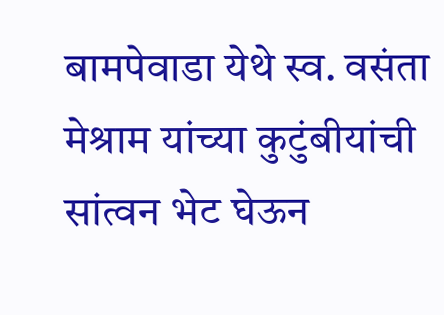बामपेवाडा येथे स्व. वसंता मेश्राम यांच्या कुटुंबीयांची सांत्वन भेट घेऊन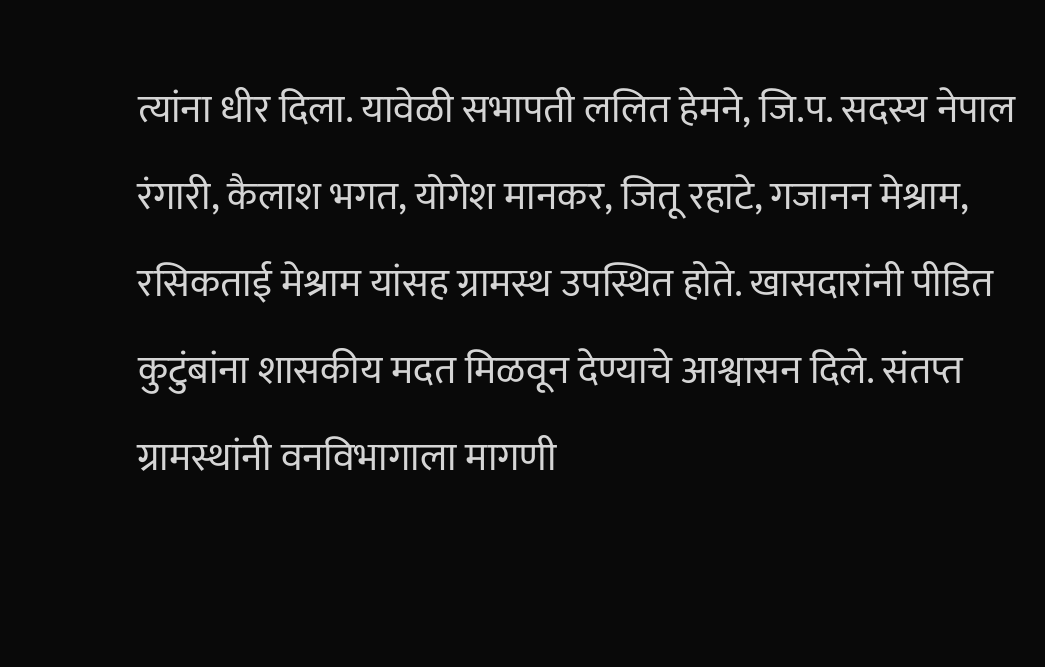त्यांना धीर दिला. यावेळी सभापती ललित हेमने, जि.प. सदस्य नेपाल रंगारी, कैलाश भगत, योगेश मानकर, जितू रहाटे, गजानन मेश्राम, रसिकताई मेश्राम यांसह ग्रामस्थ उपस्थित होते. खासदारांनी पीडित कुटुंबांना शासकीय मदत मिळवून देण्याचे आश्वासन दिले. संतप्त ग्रामस्थांनी वनविभागाला मागणी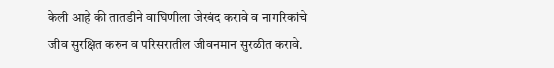केली आहे की तातडीने वाघिणीला जेरबंद करावे व नागरिकांचे जीव सुरक्षित करुन व परिसरातील जीवनमान सुरळीत करावे.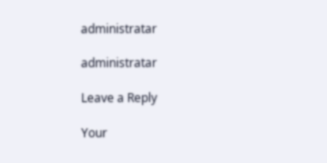administratar

administratar

Leave a Reply

Your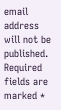email address will not be published. Required fields are marked *